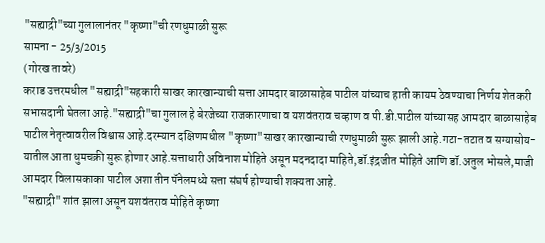"सह्याद्री"च्या गुलालानंतर "कृष्णा"ची रणधुमाळी सुरू
सामना - 25/3/2015
(गोरख तावरे)
कराड उत्तरमधील "सह्याद्री"सहकारी साखर कारखान्याची सत्ता आमदार बाळासाहेब पाटील यांच्याच हाती कायम ठेवण्याचा निर्णय शेतकरी सभासदानी घेतला आहे."सह्याद्री"चा गुलाल हे बेरजेच्या राजकारणाचा व यशवंतराव चव्हाण व पी.डी.पाटील यांच्यासह आमदार बाळासाहेब पाटील नेतृत्वावरील विश्वास आहे.दरम्यान दक्षिणमधील "कृष्णा"साखर कारखान्याची रणधुमाळी सुरू झाली आहे.गटा-तटात व सग्यासोय-यातील आता धुमचक्री सुरू होणार आहे.सत्ताधारी अविनाश मोहिते असून मदनदादा माहिते,डॉ.इंद्रजीत मोहिते आणि डॉ.अतुल भोसले,माजी आमदार विलासकाका पाटील अशा तीन पॅनेलमध्ये सत्ता संघर्ष होण्याची शक्यता आहे.
"सह्याद्री" शांत झाला असून यशवंतराव मोहिते कृष्णा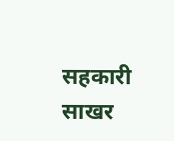सहकारी साखर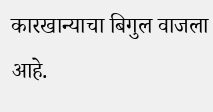कारखान्याचा बिगुल वाजला आहे.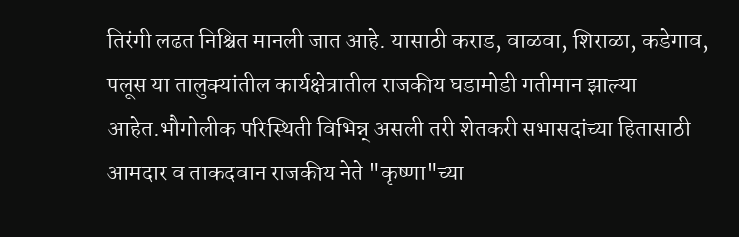तिरंगी लढत निश्चित मानली जात आहे. यासाठी कराड, वाळवा, शिराळा, कडेगाव, पलूस या तालुक्यांतील कार्यक्षेत्रातील राजकीय घडामोडी गतीमान झाल्या आहेत.भौगोलीक परिस्थिती विभिन्न् असली तरी शेतकरी सभासदांच्या हितासाठी आमदार व ताकदवान राजकीय नेते "कृष्णा"च्या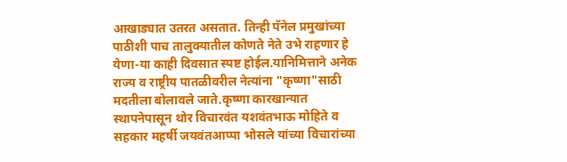आखाड्यात उतरत असतात. तिन्ही पॅनेल प्रमुखांच्या पाठीशी पाच तालुक्यातील कोणते नेते उभे राहणार हे येणा-या काही दिवसात स्पष्ट होईल.यानिमित्ताने अनेक राज्य व राष्ट्रीय पातळीवरील नेत्यांना "कृष्णा"साठी मदतीला बोलावले जाते.कृष्णा कारखान्यात स्थापनेपासून थोर विचारवंत यशवंतभाऊ मोहिते व सहकार महर्षी जयवंतआप्पा भोसले यांच्या विचारांच्या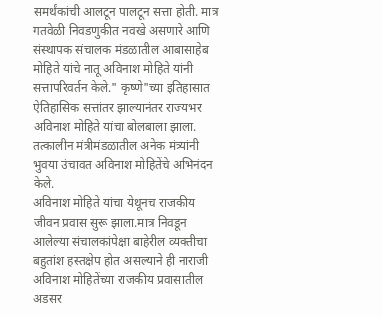समर्थंकांची आलटून पालटून सत्ता होती. मात्र गतवेळी निवडणुकीत नवखे असणारे आणि संस्थापक संचालक मंडळातील आबासाहेब मोहिते यांचे नातू अविनाश मोहिते यांनी सत्तापरिवर्तन केले." कृष्णे"च्या इतिहासात ऐतिहासिक सत्तांतर झाल्यानंतर राज्यभर अविनाश मोहिते यांचा बोलबाला झाला. तत्कालीन मंत्रीमंडळातील अनेक मंत्र्यांनी भुवया उंचावत अविनाश मोहितेंचे अभिनंदन केले.
अविनाश मोहिते यांचा येथूनच राजकीय जीवन प्रवास सुरू झाला.मात्र निवडून आलेल्या संचालकांपेक्षा बाहेरील व्यक्तीचा बहुतांश हस्तक्षेप होत असल्याने ही नाराजी अविनाश मोहितेंच्या राजकीय प्रवासातील अडसर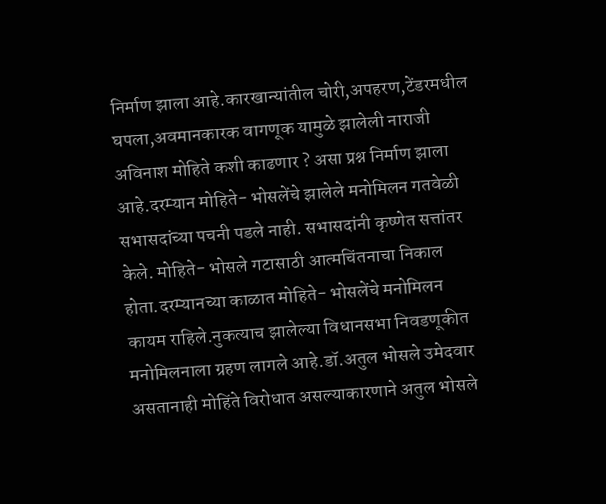निर्माण झाला आहे.कारखान्यांतील चोरी,अपहरण,टेंडरमधील घपला,अवमानकारक वागणूक यामुळे झालेली नाराजी अविनाश मोहिते कशी काढणार ? असा प्रश्न निर्माण झाला आहे.दरम्यान मोहिते- भोसलेंचे झालेले मनोमिलन गतवेळी सभासदांच्या पचनी पडले नाही. सभासदांनी कृष्णेत सत्तांतर केले. मोहिते- भोसले गटासाठी आत्मचिंतनाचा निकाल होता.दरम्यानच्या काळात मोहिते- भोसलेंचे मनोमिलन कायम राहिले.नुकत्याच झालेल्या विधानसभा निवडणूकीत मनोमिलनाला ग्रहण लागले आहे.डॉ.अतुल भोसले उमेदवार असतानाही मोहिंते विरोधात असल्याकारणाने अतुल भोसले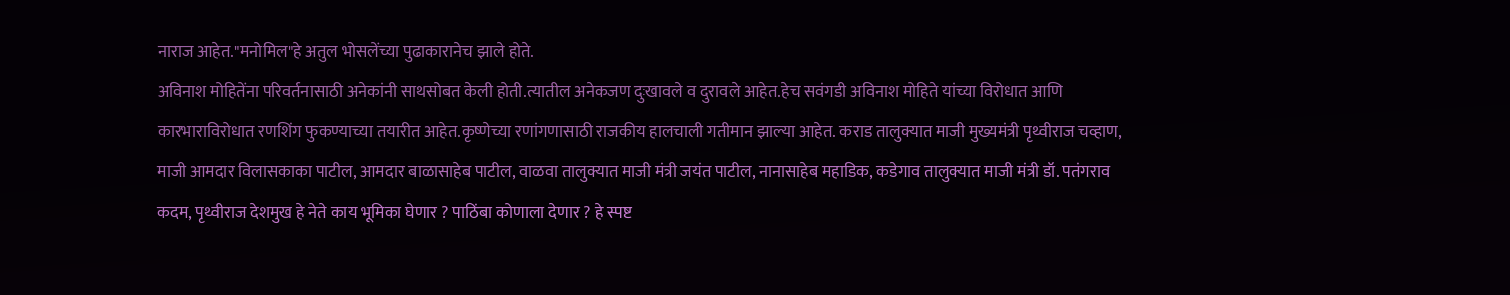नाराज आहेत."मनोमिल"हे अतुल भोसलेंच्या पुढाकारानेच झाले होते.
अविनाश मोहितेंना परिवर्तनासाठी अनेकांनी साथसोबत केली होती.त्यातील अनेकजण दुःखावले व दुरावले आहेत.हेच सवंगडी अविनाश मोहिते यांच्या विरोधात आणि कारभाराविरोधात रणशिंग फुकण्याच्या तयारीत आहेत.कृष्णेच्या रणांगणासाठी राजकीय हालचाली गतीमान झाल्या आहेत. कराड तालुक्यात माजी मुख्यमंत्री पृथ्वीराज चव्हाण, माजी आमदार विलासकाका पाटील, आमदार बाळासाहेब पाटील, वाळवा तालुक्यात माजी मंत्री जयंत पाटील, नानासाहेब महाडिक, कडेगाव तालुक्यात माजी मंत्री डॉ. पतंगराव कदम, पृथ्वीराज देशमुख हे नेते काय भूमिका घेणार ? पाठिंबा कोणाला देणार ? हे स्पष्ट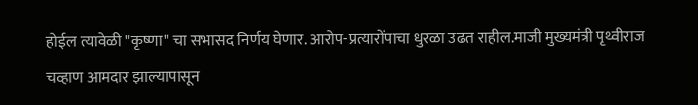होईल त्यावेळी "कृष्णा" चा सभासद निर्णय घेणार. आरोप-प्रत्यारोंपाचा धुरळा उढत राहील.माजी मुख्यमंत्री पृथ्वीराज चव्हाण आमदार झाल्यापासून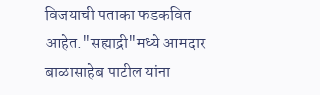विजयाची पताका फडकवित आहेत."सह्याद्री"मध्ये आमदार बाळासाहेब पाटील यांना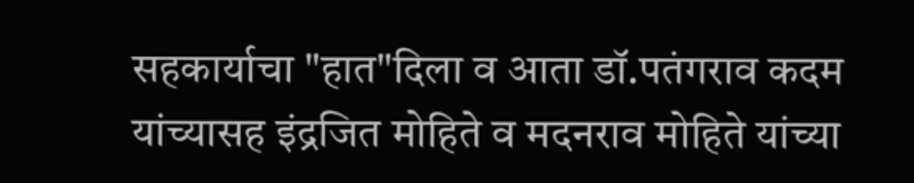सहकार्याचा "हात"दिला व आता डॉ.पतंगराव कदम यांच्यासह इंद्रजित मोहिते व मदनराव मोहिते यांच्या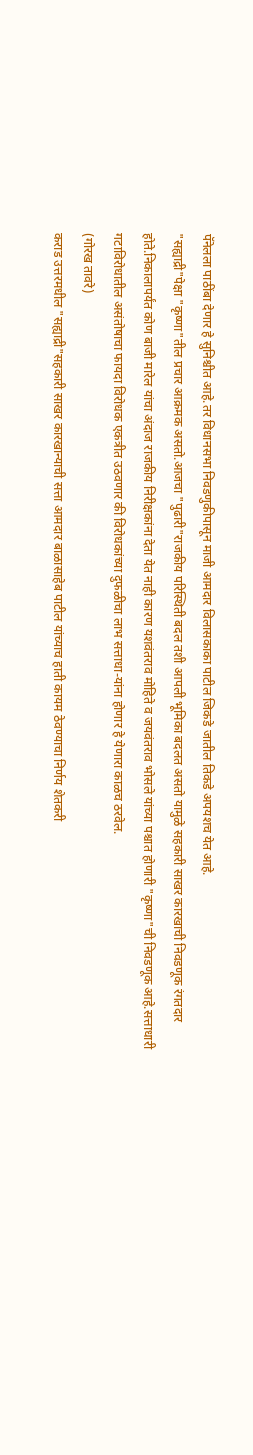पॅनेलला पाठींबा देणार हे सुनिश्चीत आहे.तर विधानसभा निवडणुकीपासून माजी आमदार विलासकाका पाटील जिकडे जातील तिकडे अपयशच येत आहे.
"सह्याद्री"पेक्षा "कृष्णा"तील प्रचार आक्रमक असतो.आजचा "पुढारी"राजकीय परिस्थिती बदल तशी आपली भूमिका बदलत असतो यामुळे सहकारी साखर कारखाची निवडणूक रंगतदार होते.निकालापर्यंत कोण बाजी मारेल यांचा अंदाज राजकीय निरीक्षकांना देता येत नाही कारण यशवंतराव मोहिते व जयवंतराव भोसले यांच्या पश्चात होणारी "कृष्णा"ची निवडणूक आहे.सत्ताधारी गटाविरोधातील असंतोषाचा फायदा विरोधक एकत्रीत उठवणार की विरोधकांच्या दुफळीचा लाभ सत्ताधा-यांना होणार हे येणारा काळच ठरवेल.
(गोरख तावरे)
कराड उत्तरमधील "सह्याद्री"सहकारी साखर कारखान्याची सत्ता आमदार बाळासाहेब पाटील यांच्याच हाती कायम ठेवण्याचा निर्णय शेतकरी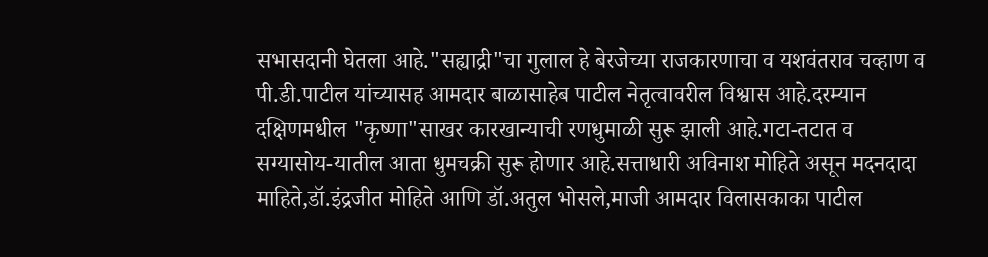सभासदानी घेतला आहे."सह्याद्री"चा गुलाल हे बेरजेच्या राजकारणाचा व यशवंतराव चव्हाण व पी.डी.पाटील यांच्यासह आमदार बाळासाहेब पाटील नेतृत्वावरील विश्वास आहे.दरम्यान दक्षिणमधील "कृष्णा"साखर कारखान्याची रणधुमाळी सुरू झाली आहे.गटा-तटात व सग्यासोय-यातील आता धुमचक्री सुरू होणार आहे.सत्ताधारी अविनाश मोहिते असून मदनदादा माहिते,डॉ.इंद्रजीत मोहिते आणि डॉ.अतुल भोसले,माजी आमदार विलासकाका पाटील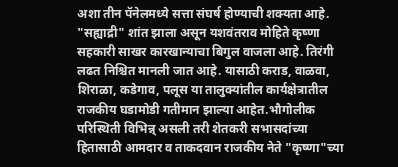अशा तीन पॅनेलमध्ये सत्ता संघर्ष होण्याची शक्यता आहे.
"सह्याद्री" शांत झाला असून यशवंतराव मोहिते कृष्णा सहकारी साखर कारखान्याचा बिगुल वाजला आहे. तिरंगी लढत निश्चित मानली जात आहे. यासाठी कराड, वाळवा, शिराळा, कडेगाव, पलूस या तालुक्यांतील कार्यक्षेत्रातील राजकीय घडामोडी गतीमान झाल्या आहेत.भौगोलीक परिस्थिती विभिन्न् असली तरी शेतकरी सभासदांच्या हितासाठी आमदार व ताकदवान राजकीय नेते "कृष्णा"च्या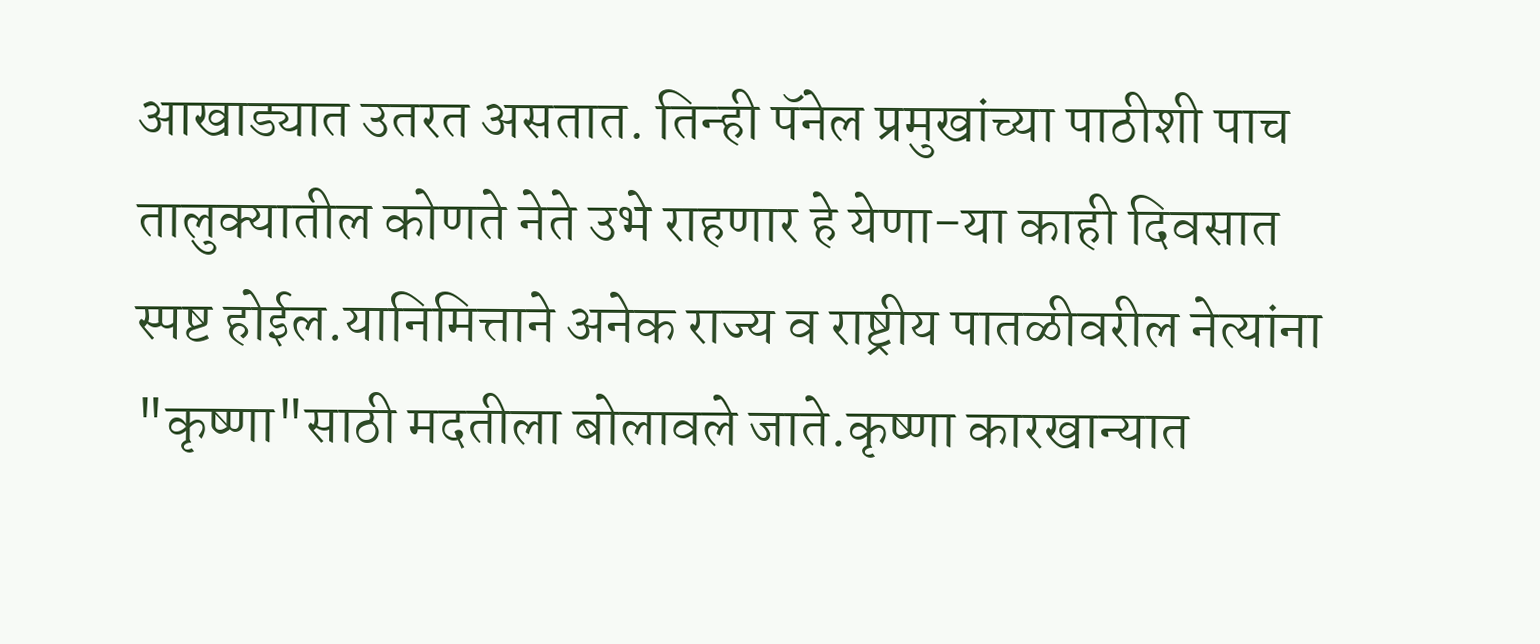आखाड्यात उतरत असतात. तिन्ही पॅनेल प्रमुखांच्या पाठीशी पाच तालुक्यातील कोणते नेते उभे राहणार हे येणा-या काही दिवसात स्पष्ट होईल.यानिमित्ताने अनेक राज्य व राष्ट्रीय पातळीवरील नेत्यांना "कृष्णा"साठी मदतीला बोलावले जाते.कृष्णा कारखान्यात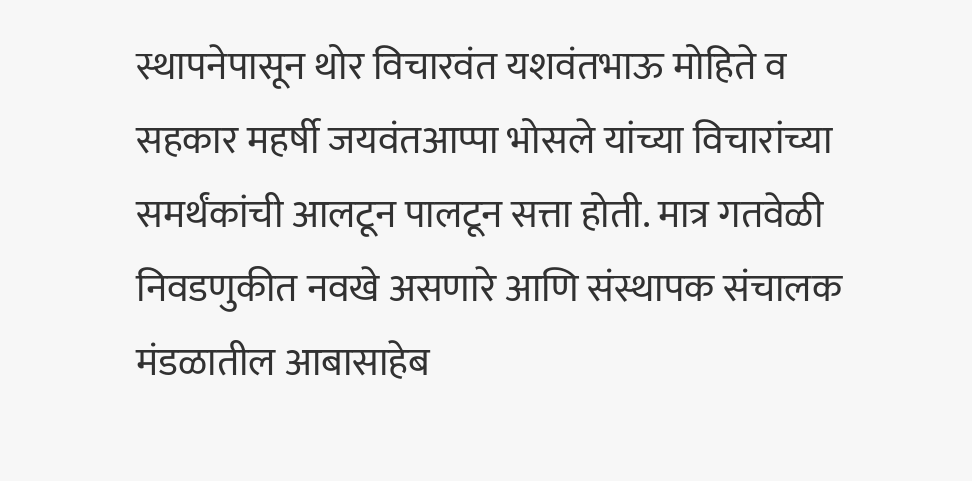स्थापनेपासून थोर विचारवंत यशवंतभाऊ मोहिते व सहकार महर्षी जयवंतआप्पा भोसले यांच्या विचारांच्या समर्थंकांची आलटून पालटून सत्ता होती. मात्र गतवेळी निवडणुकीत नवखे असणारे आणि संस्थापक संचालक मंडळातील आबासाहेब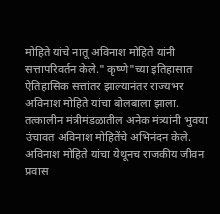मोहिते यांचे नातू अविनाश मोहिते यांनी सत्तापरिवर्तन केले." कृष्णे"च्या इतिहासात ऐतिहासिक सत्तांतर झाल्यानंतर राज्यभर अविनाश मोहिते यांचा बोलबाला झाला. तत्कालीन मंत्रीमंडळातील अनेक मंत्र्यांनी भुवया उंचावत अविनाश मोहितेंचे अभिनंदन केले.
अविनाश मोहिते यांचा येथूनच राजकीय जीवन प्रवास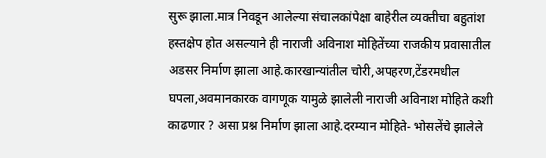सुरू झाला.मात्र निवडून आलेल्या संचालकांपेक्षा बाहेरील व्यक्तीचा बहुतांश हस्तक्षेप होत असल्याने ही नाराजी अविनाश मोहितेंच्या राजकीय प्रवासातील अडसर निर्माण झाला आहे.कारखान्यांतील चोरी,अपहरण,टेंडरमधील घपला,अवमानकारक वागणूक यामुळे झालेली नाराजी अविनाश मोहिते कशी काढणार ? असा प्रश्न निर्माण झाला आहे.दरम्यान मोहिते- भोसलेंचे झालेले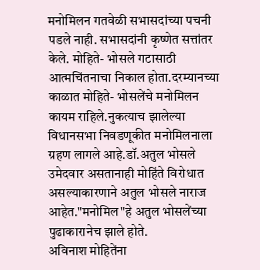मनोमिलन गतवेळी सभासदांच्या पचनी पडले नाही. सभासदांनी कृष्णेत सत्तांतर केले. मोहिते- भोसले गटासाठी आत्मचिंतनाचा निकाल होता.दरम्यानच्या काळात मोहिते- भोसलेंचे मनोमिलन कायम राहिले.नुकत्याच झालेल्या विधानसभा निवडणूकीत मनोमिलनाला ग्रहण लागले आहे.डॉ.अतुल भोसले उमेदवार असतानाही मोहिंते विरोधात असल्याकारणाने अतुल भोसले नाराज आहेत."मनोमिल"हे अतुल भोसलेंच्या पुढाकारानेच झाले होते.
अविनाश मोहितेंना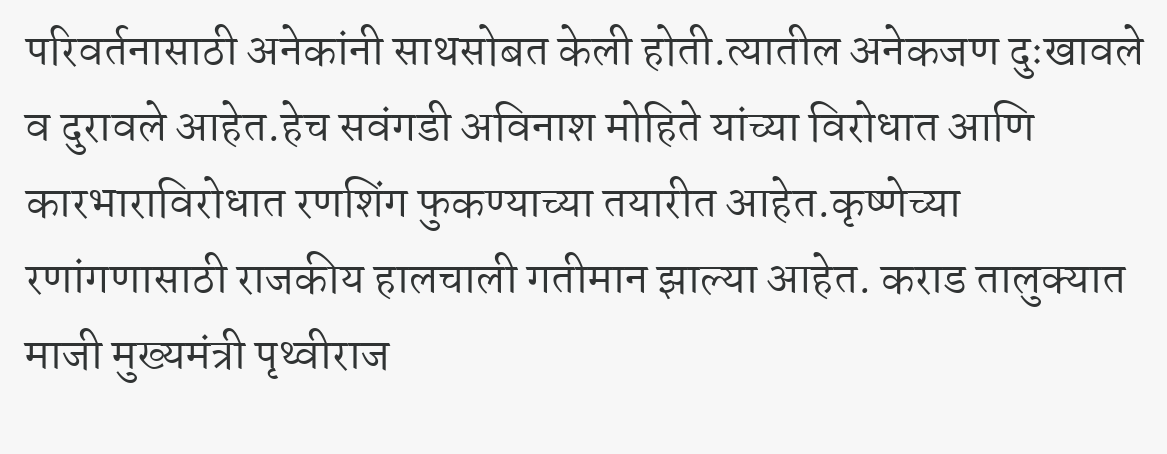परिवर्तनासाठी अनेकांनी साथसोबत केली होती.त्यातील अनेकजण दुःखावले व दुरावले आहेत.हेच सवंगडी अविनाश मोहिते यांच्या विरोधात आणि कारभाराविरोधात रणशिंग फुकण्याच्या तयारीत आहेत.कृष्णेच्या रणांगणासाठी राजकीय हालचाली गतीमान झाल्या आहेत. कराड तालुक्यात माजी मुख्यमंत्री पृथ्वीराज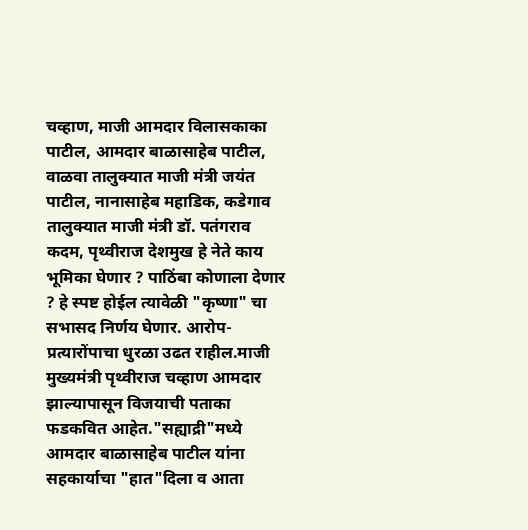चव्हाण, माजी आमदार विलासकाका पाटील, आमदार बाळासाहेब पाटील, वाळवा तालुक्यात माजी मंत्री जयंत पाटील, नानासाहेब महाडिक, कडेगाव तालुक्यात माजी मंत्री डॉ. पतंगराव कदम, पृथ्वीराज देशमुख हे नेते काय भूमिका घेणार ? पाठिंबा कोणाला देणार ? हे स्पष्ट होईल त्यावेळी "कृष्णा" चा सभासद निर्णय घेणार. आरोप-प्रत्यारोंपाचा धुरळा उढत राहील.माजी मुख्यमंत्री पृथ्वीराज चव्हाण आमदार झाल्यापासून विजयाची पताका फडकवित आहेत."सह्याद्री"मध्ये आमदार बाळासाहेब पाटील यांना सहकार्याचा "हात"दिला व आता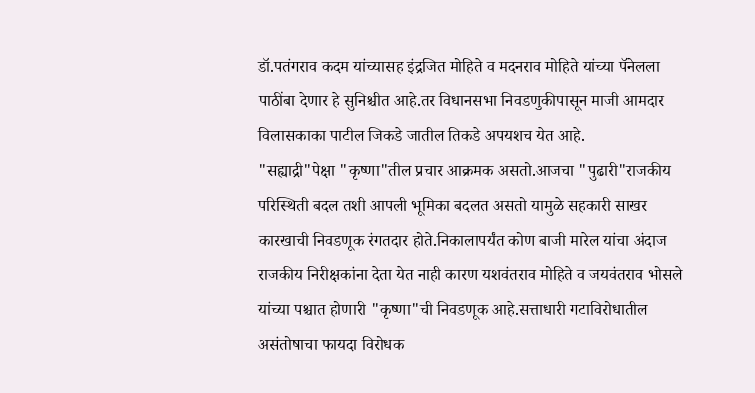डॉ.पतंगराव कदम यांच्यासह इंद्रजित मोहिते व मदनराव मोहिते यांच्या पॅनेलला पाठींबा देणार हे सुनिश्चीत आहे.तर विधानसभा निवडणुकीपासून माजी आमदार विलासकाका पाटील जिकडे जातील तिकडे अपयशच येत आहे.
"सह्याद्री"पेक्षा "कृष्णा"तील प्रचार आक्रमक असतो.आजचा "पुढारी"राजकीय परिस्थिती बदल तशी आपली भूमिका बदलत असतो यामुळे सहकारी साखर कारखाची निवडणूक रंगतदार होते.निकालापर्यंत कोण बाजी मारेल यांचा अंदाज राजकीय निरीक्षकांना देता येत नाही कारण यशवंतराव मोहिते व जयवंतराव भोसले यांच्या पश्चात होणारी "कृष्णा"ची निवडणूक आहे.सत्ताधारी गटाविरोधातील असंतोषाचा फायदा विरोधक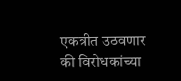एकत्रीत उठवणार की विरोधकांच्या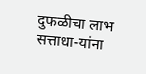दुफळीचा लाभ सत्ताधा-यांना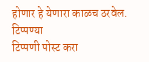होणार हे येणारा काळच ठरवेल.
टिप्पण्या
टिप्पणी पोस्ट करा